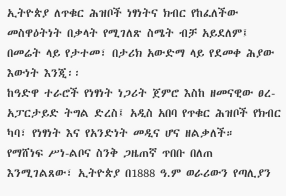ኢትዮጵያ ለጥቁር ሕዝቦች ነፃነትና ክብር የከፈለችው መስዋዕትነት በቃላት የሚገለጽ ስሜት ብቻ አይደለም፤ በመሬት ላይ የታተመ፣ በታሪክ አውድማ ላይ የደመቀ ሕያው እውነት እንጂ፡፡
ከዓድዋ ተራሮች የነፃነት ነጋሪት ጀምሮ እስከ ዘመናዊው ፀረ-አፓርታይድ ትግል ድረስ፤ አዲስ አበባ የጥቁር ሕዝቦች የክብር ካባ፣ የነፃነት እና የአንድነት መዲና ሆና ዘልቃለች።
የማሸነፍ ሥነ-ልቦና ስንቅ ጋዜጠኛ ጥበቡ በለጠ እንሚገልጸው፣ ኢትዮጵያ በ1888 ዓ.ም ወራሪውን የጣሊያን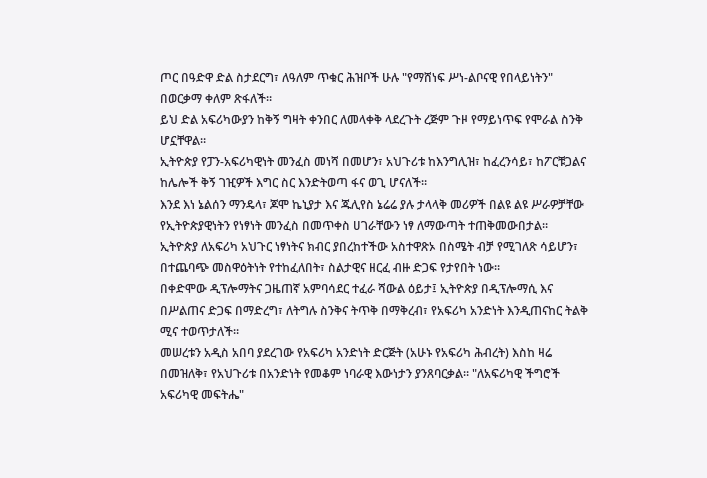ጦር በዓድዋ ድል ስታደርግ፣ ለዓለም ጥቁር ሕዝቦች ሁሉ "የማሸነፍ ሥነ-ልቦናዊ የበላይነትን" በወርቃማ ቀለም ጽፋለች።
ይህ ድል አፍሪካውያን ከቅኝ ግዛት ቀንበር ለመላቀቅ ላደረጉት ረጅም ጉዞ የማይነጥፍ የሞራል ስንቅ ሆኗቸዋል።
ኢትዮጵያ የፓን-አፍሪካዊነት መንፈስ መነሻ በመሆን፣ አህጉሪቱ ከእንግሊዝ፣ ከፈረንሳይ፣ ከፖርቹጋልና ከሌሎች ቅኝ ገዢዎች እግር ስር እንድትወጣ ፋና ወጊ ሆናለች።
እንደ እነ ኔልሰን ማንዴላ፣ ጆሞ ኬኒያታ እና ጁሊየስ ኔሬሬ ያሉ ታላላቅ መሪዎች በልዩ ልዩ ሥራዎቻቸው የኢትዮጵያዊነትን የነፃነት መንፈስ በመጥቀስ ሀገራቸውን ነፃ ለማውጣት ተጠቅመውበታል።
ኢትዮጵያ ለአፍሪካ አህጉር ነፃነትና ክብር ያበረከተችው አስተዋጽኦ በስሜት ብቻ የሚገለጽ ሳይሆን፣ በተጨባጭ መስዋዕትነት የተከፈለበት፣ ስልታዊና ዘርፈ ብዙ ድጋፍ የታየበት ነው።
በቀድሞው ዲፕሎማትና ጋዜጠኛ አምባሳደር ተፈራ ሻውል ዕይታ፤ ኢትዮጵያ በዲፕሎማሲ እና በሥልጠና ድጋፍ በማድረግ፣ ለትግሉ ስንቅና ትጥቅ በማቅረብ፣ የአፍሪካ አንድነት እንዲጠናከር ትልቅ ሚና ተወጥታለች።
መሠረቱን አዲስ አበባ ያደረገው የአፍሪካ አንድነት ድርጅት (አሁኑ የአፍሪካ ሕብረት) እስከ ዛሬ በመዝለቅ፣ የአህጉሪቱ በአንድነት የመቆም ነባራዊ እውነታን ያንጸባርቃል። "ለአፍሪካዊ ችግሮች አፍሪካዊ መፍትሔ"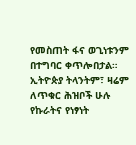የመስጠት ፋና ወጊነቱንም በተግባር ቀጥሎበታል።
ኢትዮጵያ ትላንትም፣ ዛሬም ለጥቁር ሕዝቦች ሁሉ የኩራትና የነፃነት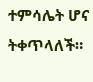ተምሳሌት ሆና ትቀጥላለች።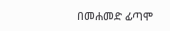በመሐመድ ፊጣሞ